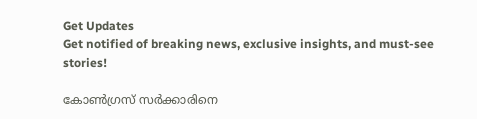Get Updates
Get notified of breaking news, exclusive insights, and must-see stories!

കോണ്‍ഗ്രസ് സര്‍ക്കാരിനെ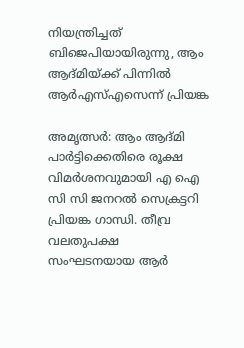നിയന്ത്രിച്ചത് ബിജെപിയായിരുന്നു, ആം ആദ്മിയ്ക്ക് പിന്നില്‍ ആര്‍എസ്എസെന്ന് പ്രിയങ്ക

അമൃത്സര്‍: ആം ആദ്മി പാര്‍ട്ടിക്കെതിരെ രൂക്ഷ വിമര്‍ശനവുമായി എ ഐ സി സി ജനറല്‍ സെക്രട്ടറി പ്രിയങ്ക ഗാന്ധി. തീവ്ര വലതുപക്ഷ സംഘടനയായ ആര്‍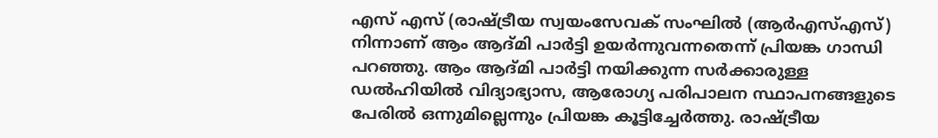എസ് എസ് (രാഷ്ട്രീയ സ്വയംസേവക് സംഘില്‍ (ആര്‍എസ്എസ്) നിന്നാണ് ആം ആദ്മി പാര്‍ട്ടി ഉയര്‍ന്നുവന്നതെന്ന് പ്രിയങ്ക ഗാന്ധി പറഞ്ഞു. ആം ആദ്മി പാര്‍ട്ടി നയിക്കുന്ന സര്‍ക്കാരുള്ള ഡല്‍ഹിയില്‍ വിദ്യാഭ്യാസ, ആരോഗ്യ പരിപാലന സ്ഥാപനങ്ങളുടെ പേരില്‍ ഒന്നുമില്ലെന്നും പ്രിയങ്ക കൂട്ടിച്ചേര്‍ത്തു. രാഷ്ട്രീയ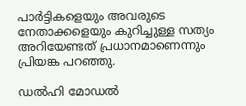പാര്‍ട്ടികളെയും അവരുടെ നേതാക്കളെയും കുറിച്ചുള്ള സത്യം അറിയേണ്ടത് പ്രധാനമാണെന്നും പ്രിയങ്ക പറഞ്ഞു.

ഡല്‍ഹി മോഡല്‍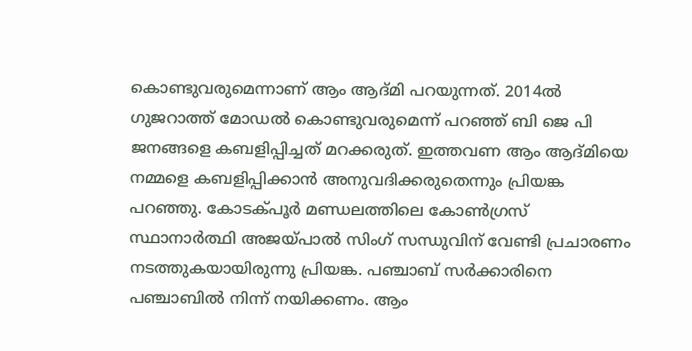കൊണ്ടുവരുമെന്നാണ് ആം ആദ്മി പറയുന്നത്. 2014ല്‍ ഗുജറാത്ത് മോഡല്‍ കൊണ്ടുവരുമെന്ന് പറഞ്ഞ് ബി ജെ പി ജനങ്ങളെ കബളിപ്പിച്ചത് മറക്കരുത്. ഇത്തവണ ആം ആദ്മിയെ നമ്മളെ കബളിപ്പിക്കാന്‍ അനുവദിക്കരുതെന്നും പ്രിയങ്ക പറഞ്ഞു. കോടക്പൂര്‍ മണ്ഡലത്തിലെ കോണ്‍ഗ്രസ് സ്ഥാനാര്‍ത്ഥി അജയ്പാല്‍ സിംഗ് സന്ധുവിന് വേണ്ടി പ്രചാരണം നടത്തുകയായിരുന്നു പ്രിയങ്ക. പഞ്ചാബ് സര്‍ക്കാരിനെ പഞ്ചാബില്‍ നിന്ന് നയിക്കണം. ആം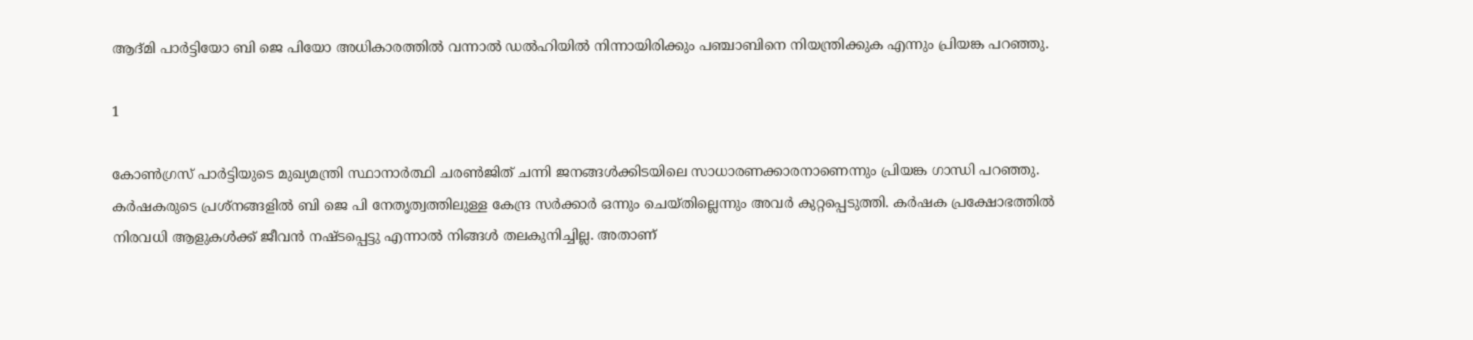ആദ്മി പാര്‍ട്ടിയോ ബി ജെ പിയോ അധികാരത്തില്‍ വന്നാല്‍ ഡല്‍ഹിയില്‍ നിന്നായിരിക്കും പഞ്ചാബിനെ നിയന്ത്രിക്കുക എന്നും പ്രിയങ്ക പറഞ്ഞു.

1

കോണ്‍ഗ്രസ് പാര്‍ട്ടിയുടെ മുഖ്യമന്ത്രി സ്ഥാനാര്‍ത്ഥി ചരണ്‍ജിത് ചന്നി ജനങ്ങള്‍ക്കിടയിലെ സാധാരണക്കാരനാണെന്നും പ്രിയങ്ക ഗാന്ധി പറഞ്ഞു. കര്‍ഷകരുടെ പ്രശ്നങ്ങളില്‍ ബി ജെ പി നേതൃത്വത്തിലുള്ള കേന്ദ്ര സര്‍ക്കാര്‍ ഒന്നും ചെയ്തില്ലെന്നും അവര്‍ കുറ്റപ്പെടുത്തി. കര്‍ഷക പ്രക്ഷോഭത്തില്‍ നിരവധി ആളുകള്‍ക്ക് ജീവന്‍ നഷ്ടപ്പെട്ടു എന്നാല്‍ നിങ്ങള്‍ തലകുനിച്ചില്ല. അതാണ്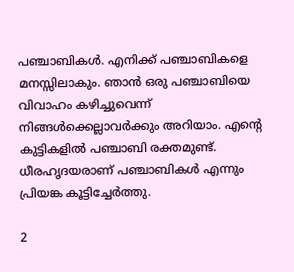പഞ്ചാബികള്‍. എനിക്ക് പഞ്ചാബികളെ മനസ്സിലാകും. ഞാന്‍ ഒരു പഞ്ചാബിയെ വിവാഹം കഴിച്ചുവെന്ന് നിങ്ങള്‍ക്കെല്ലാവര്‍ക്കും അറിയാം. എന്റെ കുട്ടികളില്‍ പഞ്ചാബി രക്തമുണ്ട്. ധീരഹൃദയരാണ് പഞ്ചാബികള്‍ എന്നും പ്രിയങ്ക കൂട്ടിച്ചേര്‍ത്തു.

2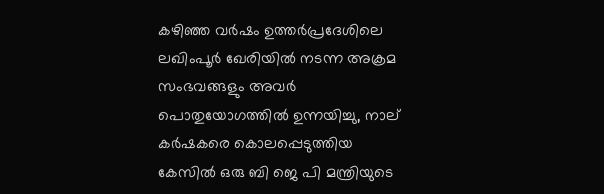കഴിഞ്ഞ വര്‍ഷം ഉത്തര്‍പ്രദേശിലെ ലഖിംപൂര്‍ ഖേരിയില്‍ നടന്ന അക്രമ സംഭവങ്ങളും അവര്‍ പൊതുയോഗത്തില്‍ ഉന്നയിച്ചു, നാല് കര്‍ഷകരെ കൊലപ്പെടുത്തിയ കേസില്‍ ഒരു ബി ജെ പി മന്ത്രിയുടെ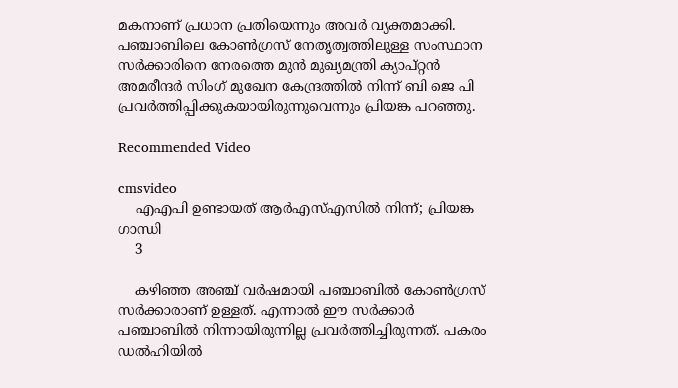മകനാണ് പ്രധാന പ്രതിയെന്നും അവര്‍ വ്യക്തമാക്കി. പഞ്ചാബിലെ കോണ്‍ഗ്രസ് നേതൃത്വത്തിലുള്ള സംസ്ഥാന സര്‍ക്കാരിനെ നേരത്തെ മുന്‍ മുഖ്യമന്ത്രി ക്യാപ്റ്റന്‍ അമരീന്ദര്‍ സിംഗ് മുഖേന കേന്ദ്രത്തില്‍ നിന്ന് ബി ജെ പി പ്രവര്‍ത്തിപ്പിക്കുകയായിരുന്നുവെന്നും പ്രിയങ്ക പറഞ്ഞു.

Recommended Video

cmsvideo
    എഎപി ഉണ്ടായത് ആര്‍എസ്എസില്‍ നിന്ന്; പ്രിയങ്ക ഗാന്ധി
    3

    കഴിഞ്ഞ അഞ്ച് വര്‍ഷമായി പഞ്ചാബില്‍ കോണ്‍ഗ്രസ് സര്‍ക്കാരാണ് ഉള്ളത്. എന്നാല്‍ ഈ സര്‍ക്കാര്‍ പഞ്ചാബില്‍ നിന്നായിരുന്നില്ല പ്രവര്‍ത്തിച്ചിരുന്നത്. പകരം ഡല്‍ഹിയില്‍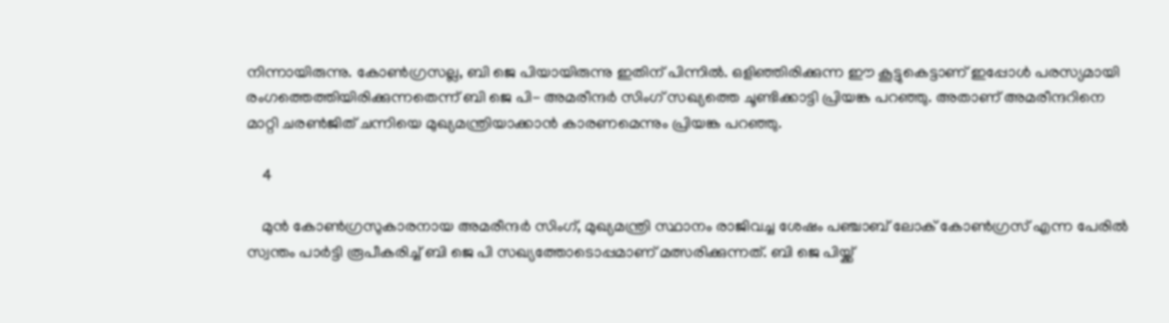നിന്നായിരുന്നു. കോണ്‍ഗ്രസല്ല, ബി ജെ പിയായിരുന്നു ഇതിന് പിന്നില്‍. ഒളിഞ്ഞിരിക്കുന്ന ഈ കൂട്ടുകെട്ടാണ് ഇപ്പോള്‍ പരസ്യമായി രംഗത്തെത്തിയിരിക്കുന്നതെന്ന് ബി ജെ പി- അമരീന്ദര്‍ സിംഗ് സഖ്യത്തെ ചൂണ്ടിക്കാട്ടി പ്രിയങ്ക പറഞ്ഞു. അതാണ് അമരീന്ദറിനെ മാറ്റി ചരണ്‍ജിത് ചന്നിയെ മുഖ്യമന്ത്രിയാക്കാന്‍ കാരണമെന്നും പ്രിയങ്ക പറഞ്ഞു.

    4

    മുന്‍ കോണ്‍ഗ്രസുകാരനായ അമരീന്ദര്‍ സിംഗ്, മുഖ്യമന്ത്രി സ്ഥാനം രാജിവച്ച ശേഷം പഞ്ചാബ് ലോക് കോണ്‍ഗ്രസ് എന്ന പേരില്‍ സ്വന്തം പാര്‍ട്ടി രൂപീകരിച്ച് ബി ജെ പി സഖ്യത്തോടൊപ്പമാണ് മത്സരിക്കുന്നത്. ബി ജെ പിയ്ക്ക്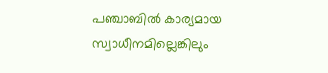പഞ്ചാബില്‍ കാര്യമായ സ്വാധീനമില്ലെങ്കിലും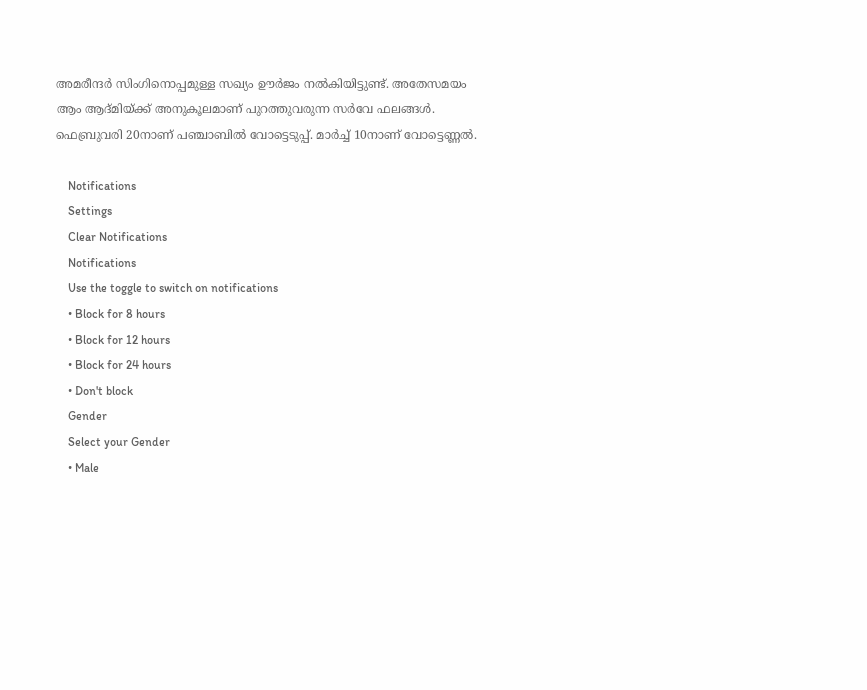അമരീന്ദര്‍ സിംഗിനൊപ്പമുള്ള സഖ്യം ഊര്‍ജം നല്‍കിയിട്ടുണ്ട്. അതേസമയം ആം ആദ്മിയ്ക്ക് അനുകൂലമാണ് പുറത്തുവരുന്ന സര്‍വേ ഫലങ്ങള്‍. ഫെബ്രുവരി 20നാണ് പഞ്ചാബില്‍ വോട്ടെടുപ്പ്. മാര്‍ച്ച് 10നാണ് വോട്ടെണ്ണല്‍.

    Notifications
    Settings
    Clear Notifications
    Notifications
    Use the toggle to switch on notifications
    • Block for 8 hours
    • Block for 12 hours
    • Block for 24 hours
    • Don't block
    Gender
    Select your Gender
    • Male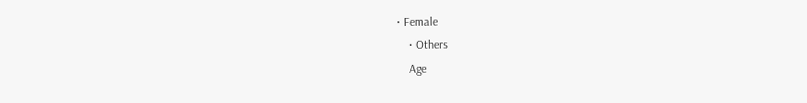• Female
    • Others
    Age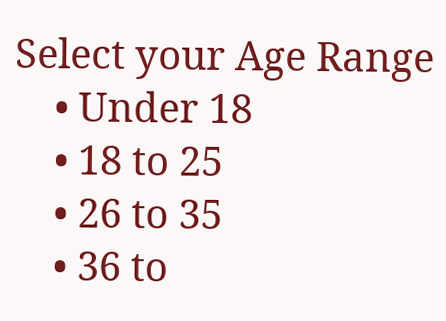Select your Age Range
    • Under 18
    • 18 to 25
    • 26 to 35
    • 36 to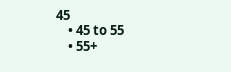45
    • 45 to 55
    • 55+